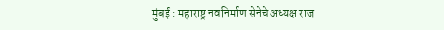मुंबई : महाराष्ट्र नवनिर्माण सेनेचे अध्यक्ष राज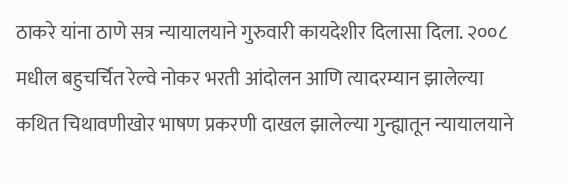ठाकरे यांना ठाणे सत्र न्यायालयाने गुरुवारी कायदेशीर दिलासा दिला. २००८ मधील बहुचर्चित रेल्वे नोकर भरती आंदोलन आणि त्यादरम्यान झालेल्या कथित चिथावणीखोर भाषण प्रकरणी दाखल झालेल्या गुन्ह्यातून न्यायालयाने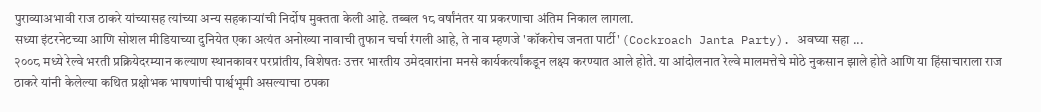पुराव्याअभावी राज ठाकरे यांच्यासह त्यांच्या अन्य सहकाऱ्यांची निर्दोष मुक्तता केली आहे. तब्बल १८ वर्षांनंतर या प्रकरणाचा अंतिम निकाल लागला.
सध्या इंटरनेटच्या आणि सोशल मीडियाच्या दुनियेत एका अत्यंत अनोख्या नावाची तुफान चर्चा रंगली आहे, ते नाव म्हणजे 'कॉकरोच जनता पार्टी' (Cockroach Janta Party). अवघ्या सहा ...
२००८ मध्ये रेल्वे भरती प्रक्रियेदरम्यान कल्याण स्थानकावर परप्रांतीय, विशेषतः उत्तर भारतीय उमेदवारांना मनसे कार्यकर्त्यांकडून लक्ष्य करण्यात आले होते. या आंदोलनात रेल्वे मालमत्तेचे मोठे नुकसान झाले होते आणि या हिंसाचाराला राज ठाकरे यांनी केलेल्या कथित प्रक्षोभक भाषणांची पार्श्वभूमी असल्याचा ठपका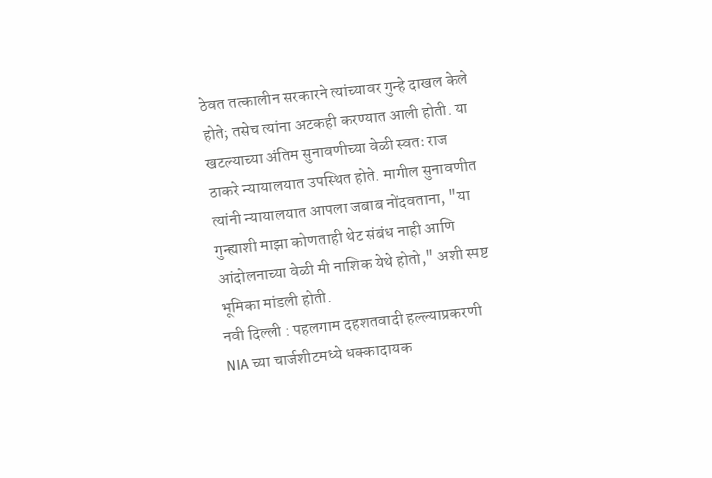ठेवत तत्कालीन सरकारने त्यांच्यावर गुन्हे दाखल केले होते; तसेच त्यांना अटकही करण्यात आली होती. या खटल्याच्या अंतिम सुनावणीच्या वेळी स्वतः राज ठाकरे न्यायालयात उपस्थित होते. मागील सुनावणीत त्यांनी न्यायालयात आपला जबाब नोंदवताना, "या गुन्ह्याशी माझा कोणताही थेट संबंध नाही आणि आंदोलनाच्या वेळी मी नाशिक येथे होतो," अशी स्पष्ट भूमिका मांडली होती.
नवी दिल्ली : पहलगाम दहशतवादी हल्ल्याप्रकरणी NIA च्या चार्जशीटमध्ये धक्कादायक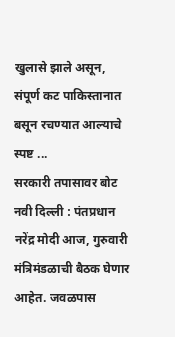खुलासे झाले असून, संपूर्ण कट पाकिस्तानात बसून रचण्यात आल्याचे स्पष्ट ...
सरकारी तपासावर बोट
नवी दिल्ली : पंतप्रधान नरेंद्र मोदी आज, गुरुवारी मंत्रिमंडळाची बैठक घेणार आहेत. जवळपास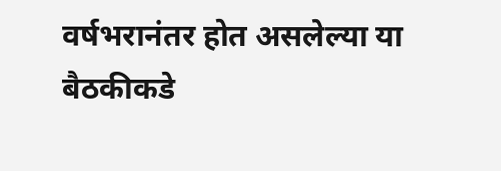वर्षभरानंतर होत असलेल्या या बैठकीकडे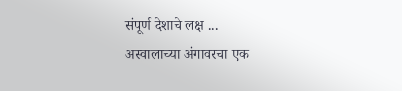संपूर्ण देशाचे लक्ष ...
अस्वालाच्या अंगावरचा एक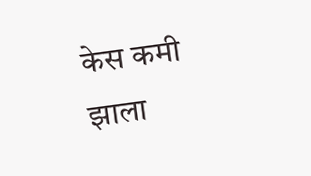केस कमी झाला